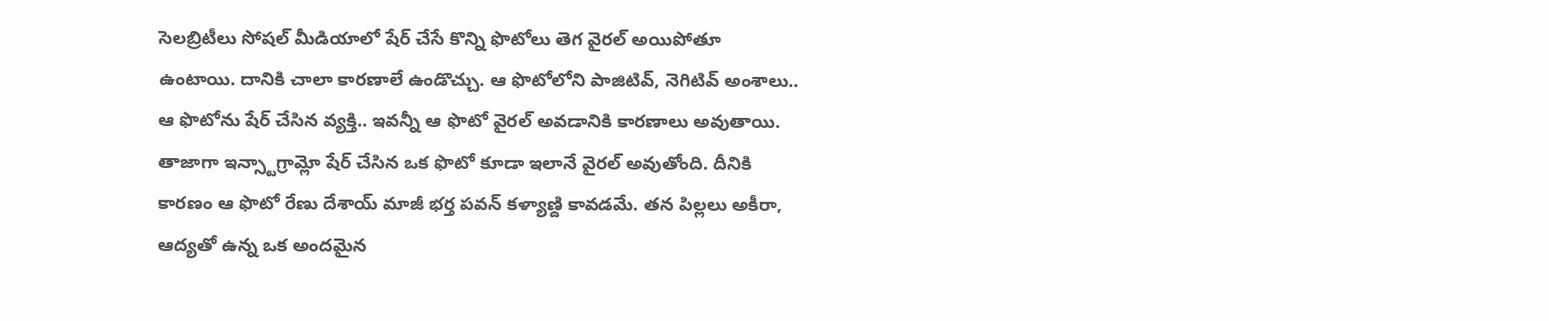సెలబ్రిటీలు సోషల్ మీడియాలో షేర్ చేసే కొన్ని ఫొటోలు తెగ వైరల్ అయిపోతూ ఉంటాయి. దానికి చాలా కారణాలే ఉండొచ్చు. ఆ ఫొటోలోని పాజిటివ్, నెగిటివ్ అంశాలు.. ఆ ఫొటోను షేర్ చేసిన వ్యక్తి.. ఇవన్నీ ఆ ఫొటో వైరల్ అవడానికి కారణాలు అవుతాయి. తాజాగా ఇన్స్టాగ్రామ్లో షేర్ చేసిన ఒక ఫొటో కూడా ఇలానే వైరల్ అవుతోంది. దీనికి కారణం ఆ ఫొటో రేణు దేశాయ్ మాజీ భర్త పవన్ కళ్యాణ్ది కావడమే. తన పిల్లలు అకీరా, ఆద్యతో ఉన్న ఒక అందమైన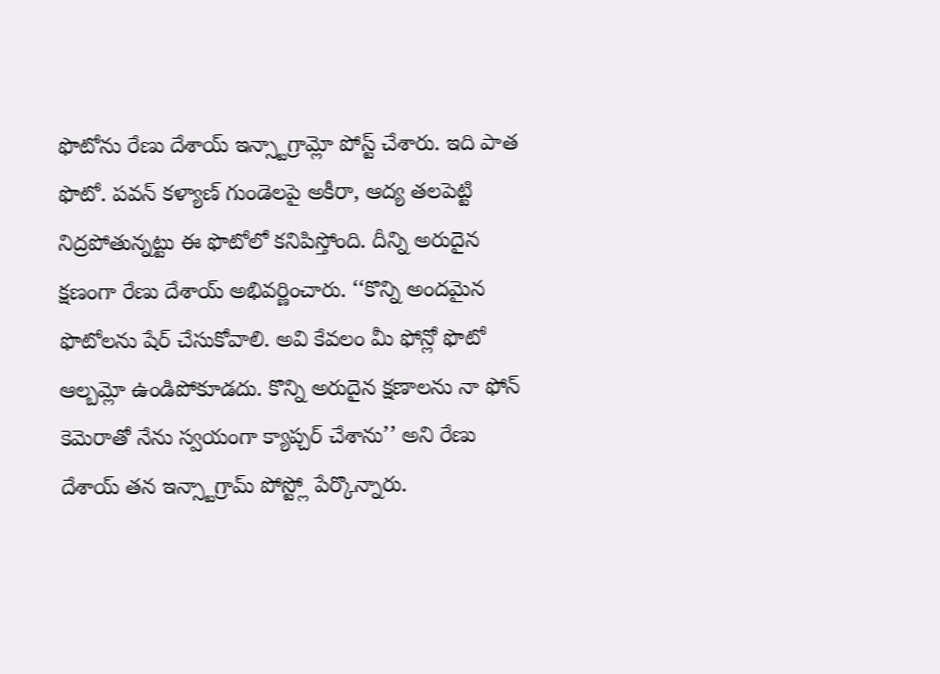ఫొటోను రేణు దేశాయ్ ఇన్స్టాగ్రామ్లో పోస్ట్ చేశారు. ఇది పాత ఫొటో. పవన్ కళ్యాణ్ గుండెలపై అకీరా, ఆద్య తలపెట్టి నిద్రపోతున్నట్టు ఈ ఫొటోలో కనిపిస్తోంది. దీన్ని అరుదైన క్షణంగా రేణు దేశాయ్ అభివర్ణించారు. ‘‘కొన్ని అందమైన ఫొటోలను షేర్ చేసుకోవాలి. అవి కేవలం మీ ఫోన్లో ఫొటో ఆల్బమ్లో ఉండిపోకూడదు. కొన్ని అరుదైన క్షణాలను నా ఫోన్ కెమెరాతో నేను స్వయంగా క్యాప్చర్ చేశాను’’ అని రేణు దేశాయ్ తన ఇన్స్టాగ్రామ్ పోస్ట్లో పేర్కొన్నారు.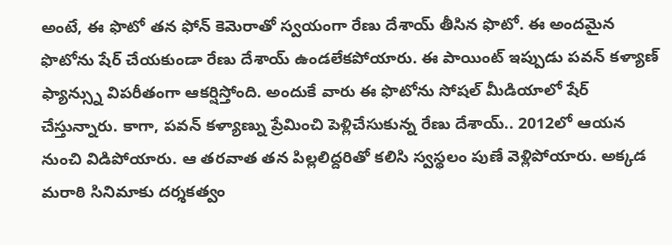అంటే, ఈ ఫొటో తన ఫోన్ కెమెరాతో స్వయంగా రేణు దేశాయ్ తీసిన ఫొటో. ఈ అందమైన ఫొటోను షేర్ చేయకుండా రేణు దేశాయ్ ఉండలేకపోయారు. ఈ పాయింట్ ఇప్పుడు పవన్ కళ్యాణ్ ఫ్యాన్స్ను విపరీతంగా ఆకర్షిస్తోంది. అందుకే వారు ఈ ఫొటోను సోషల్ మీడియాలో షేర్ చేస్తున్నారు. కాగా, పవన్ కళ్యాణ్ను ప్రేమించి పెళ్లిచేసుకున్న రేణు దేశాయ్.. 2012లో ఆయన నుంచి విడిపోయారు. ఆ తరవాత తన పిల్లలిద్దరితో కలిసి స్వస్థలం పుణే వెళ్లిపోయారు. అక్కడ మరాఠి సినిమాకు దర్శకత్వం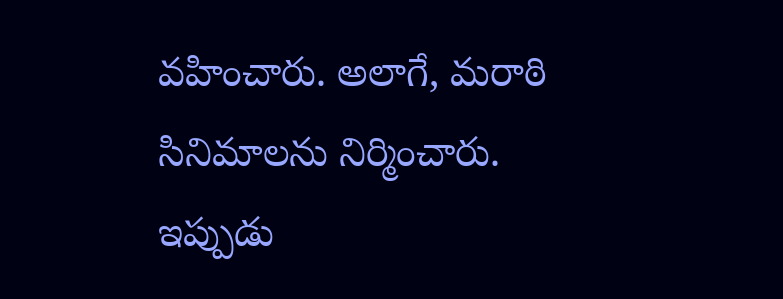వహించారు. అలాగే, మరాఠి సినిమాలను నిర్మించారు. ఇప్పుడు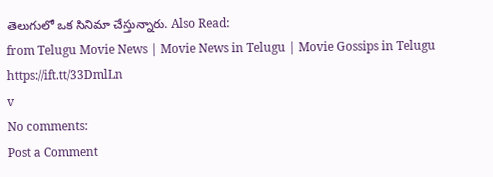తెలుగులో ఒక సినిమా చేస్తున్నారు. Also Read:
from Telugu Movie News | Movie News in Telugu | Movie Gossips in Telugu https://ift.tt/33DmlLn
v
No comments:
Post a Comment